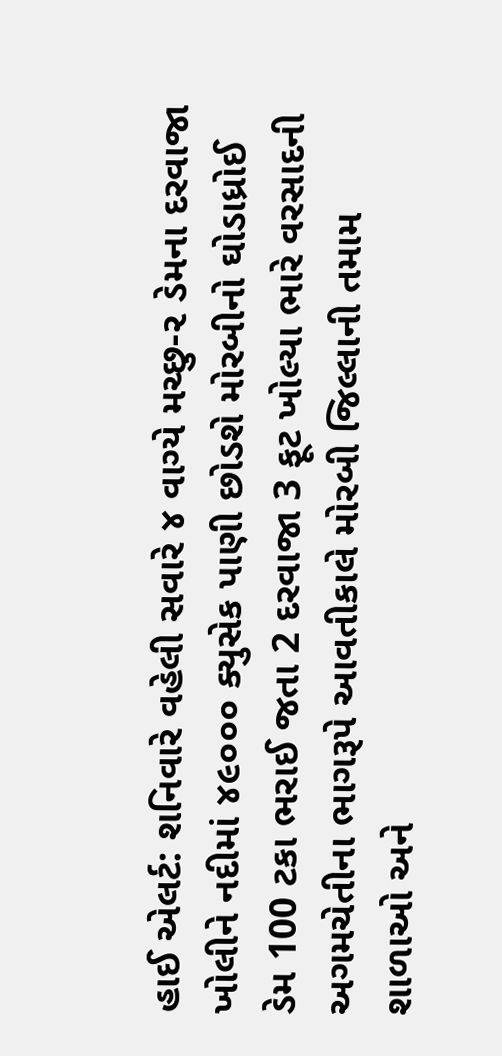હાઈ એલર્ટ: શનિવારે વહેલી સવારે ૪ વાગ્યે મચ્છુ-૨ ડેમના દરવાજા ખોલીને નદીમાં ૪૯૦૦૦ ક્યુસેક પાણી છોડશે મોરબીનો ઘોડાધ્રોઈ ડેમ 100 ટકા ભરાઈ જતા 2 દરવાજા 3 ફૂટ ખોલ્યા ભારે વરસાદની અગમચેતીના ભાગરૂપે આવતીકાલે મોરબી જિલ્લાની તમામ શાળાઓ અને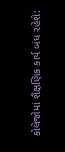કોલેજોમાં શૈક્ષણિક કાર્ય બંધ રહેશે: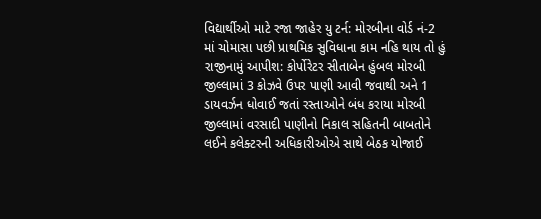વિદ્યાર્થીઓ માટે રજા જાહેર યુ ટર્ન: મોરબીના વોર્ડ નં-2 માં ચોમાસા પછી પ્રાથમિક સુવિધાના કામ નહિ થાય તો હું રાજીનામું આપીશ: કોર્પોરેટર સીતાબેન હુંબલ મોરબી જીલ્લામાં 3 કોઝવે ઉપર પાણી આવી જવાથી અને 1 ડાયવર્ઝન ધોવાઈ જતાં રસ્તાઓને બંધ કરાયા મોરબી જીલ્લામાં વરસાદી પાણીનો નિકાલ સહિતની બાબતોને લઈને કલેક્ટરની અધિકારીઓએ સાથે બેઠક યોજાઈ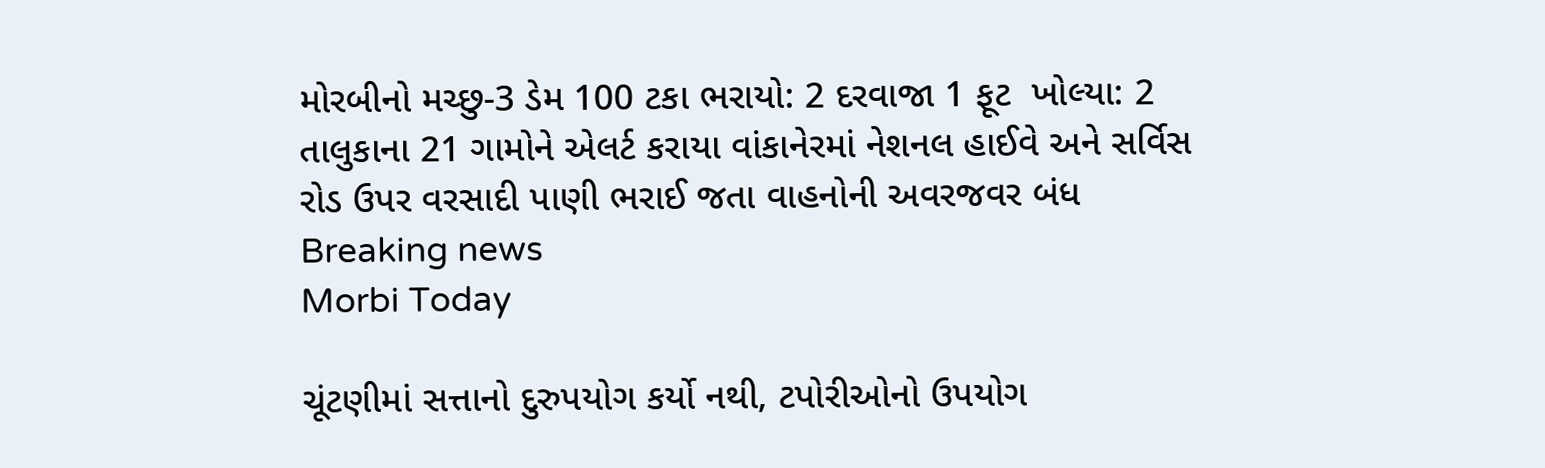મોરબીનો મચ્છુ-3 ડેમ 100 ટકા ભરાયો: 2 દરવાજા 1 ફૂટ  ખોલ્યા: 2 તાલુકાના 21 ગામોને એલર્ટ કરાયા વાંકાનેરમાં નેશનલ હાઈવે અને સર્વિસ રોડ ઉપર વરસાદી પાણી ભરાઈ જતા વાહનોની અવરજવર બંધ
Breaking news
Morbi Today

ચૂંટણીમાં સત્તાનો દુરુપયોગ કર્યો નથી, ટપોરીઓનો ઉપયોગ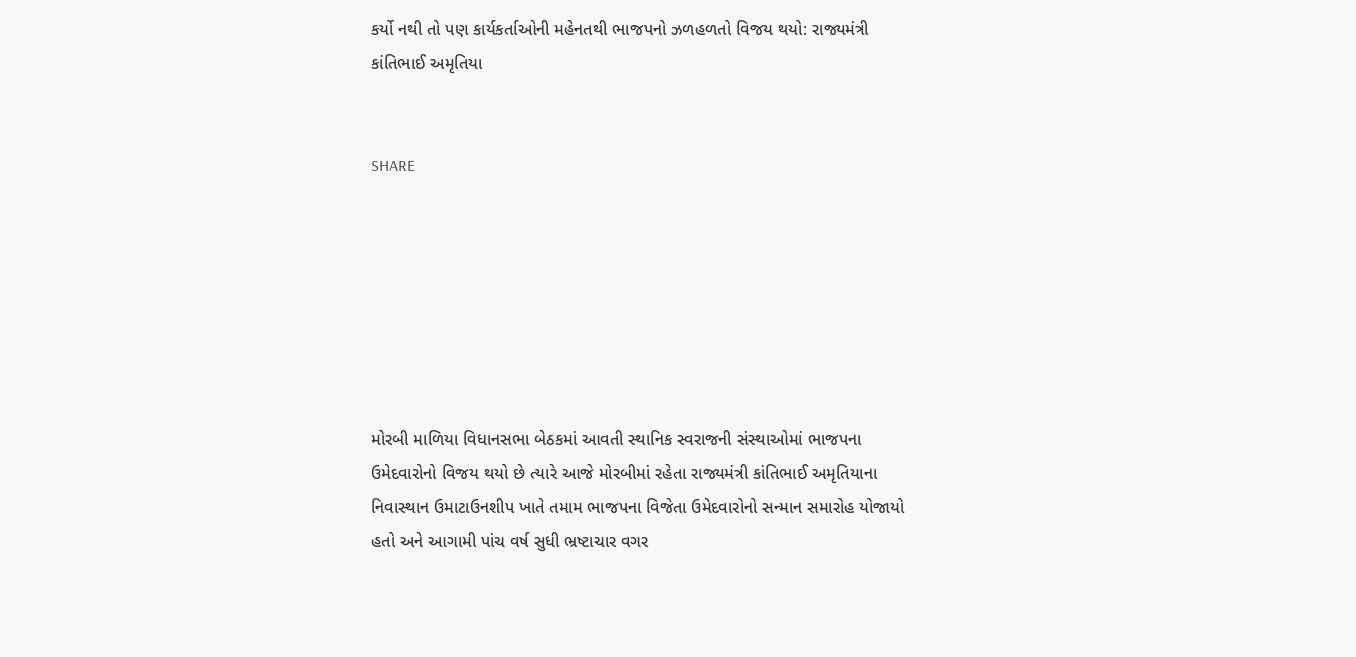કર્યો નથી તો પણ કાર્યકર્તાઓની મહેનતથી ભાજપનો ઝળહળતો વિજય થયો: રાજ્યમંત્રી કાંતિભાઈ અમૃતિયા


SHARE







મોરબી માળિયા વિધાનસભા બેઠકમાં આવતી સ્થાનિક સ્વરાજની સંસ્થાઓમાં ભાજપના ઉમેદવારોનો વિજય થયો છે ત્યારે આજે મોરબીમાં રહેતા રાજ્યમંત્રી કાંતિભાઈ અમૃતિયાના નિવાસ્થાન ઉમાટાઉનશીપ ખાતે તમામ ભાજપના વિજેતા ઉમેદવારોનો સન્માન સમારોહ યોજાયો હતો અને આગામી પાંચ વર્ષ સુધી ભ્રષ્ટાચાર વગર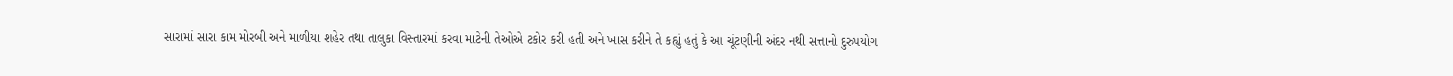સારામાં સારા કામ મોરબી અને માળીયા શહેર તથા તાલુકા વિસ્તારમાં કરવા માટેની તેઓએ ટકોર કરી હતી અને ખાસ કરીને તે કહ્યું હતું કે આ ચૂંટણીની અંદર નથી સત્તાનો દુરુપયોગ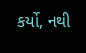કર્યો, નથી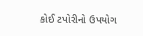કોઈ ટપોરીનો ઉપયોગ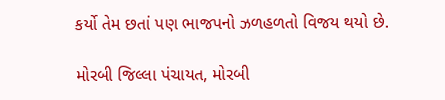કર્યો તેમ છતાં પણ ભાજપનો ઝળહળતો વિજય થયો છે.

મોરબી જિલ્લા પંચાયત, મોરબી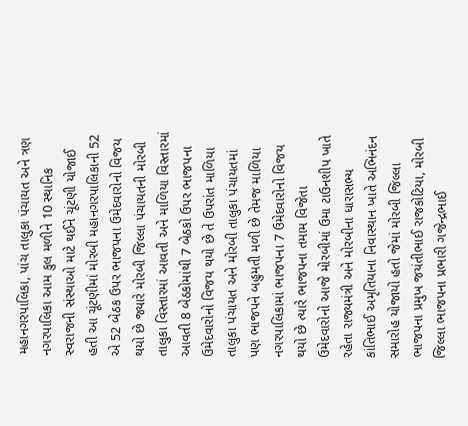મહાનગરપાલિકા, પાંચ તાલુકા પંચાયત અને ત્રણ નગરપાલિકા આમ કુલ મળીને 10 સ્થાનિક સ્વરાજની સંસ્થાઓ માટે થઈને ચૂંટણી યોજાઈ હતી આ ચૂંટણીમાં મોરબી મહાનગરપાલિકાની 52 એ 52 બેઠક ઉપર ભાજપના ઉમેદવારોનો વિજય થયો છે જ્યારે મોરબી જિલ્લા પંચાયતની મોરબી તાલુકા વિસ્તારમાં આવતી અને માળિયા વિસ્તારમાં આવતી 8 બેઠકોમાંથી 7 બેઠકો ઉપર ભાજપના ઉમેદવારોનો વિજય થયો છે તે ઉપરાંત માળિયા તાલુકા પંચાયત અને મોરબી તાલુકા પંચાયતમાં પણ ભાજપને બહુમતી મળી છે તેમજ માળિયા નગરપાલિકામાં ભાજપના 7 ઉમેદવારોનો વિજય થયો છે ત્યારે ભાજપના તમામ વિજેતા ઉમેદવારોનો આજે મોરબીમાં ઉમા ટાઉનશીપ ખાતે રહેતા રાજ્યમંત્રી અને મોરબીના ધારાસભ્ય કાંતિભાઈ અમૃતિયાના નિવાસ્થાન ખાતે અભિનંદન સમારોહ યોજાયો હતો જેમાં મોરબી જિલ્લા ભાજપના પ્રમુખ જયંતીભાઈ રાજકોટિયા, મોરબી જિલ્લા ભાજપના પ્રભારી ગજેન્દ્રભાઈ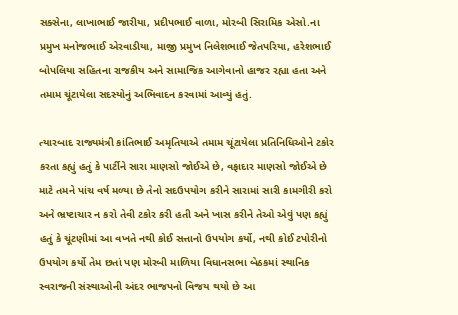સક્સેના, લાખાભાઈ જારીયા, પ્રદીપભાઈ વાળા, મોરબી સિરામિક એસો.ના પ્રમુખ મનોજભાઈ એરવાડીયા, માજી પ્રમુખ નિલેશભાઈ જેતપરિયા, હરેશભાઈ બોપલિયા સહિતના રાજકીય અને સામાજિક આગેવાનો હાજર રહ્યા હતા અને તમામ ચૂંટાયેલા સદસ્યોનું અભિવાદન કરવામાં આવ્યું હતું.

ત્યારબાદ રાજ્યમંત્રી કાંતિભાઈ અમૃતિયાએ તમામ ચૂંટાયેલા પ્રતિનિધિઓને ટકોર કરતા કહ્યું હતું કે પાર્ટીને સારા માણસો જોઈએ છે, વફાદાર માણસો જોઈએ છે માટે તમને પાંચ વર્ષ મળ્યા છે તેનો સદઉપયોગ કરીને સારામાં સારી કામગીરી કરો અને ભ્રષ્ટાચાર ન કરો તેવી ટકોર કરી હતી અને ખાસ કરીને તેઓ એવું પણ કહ્યું હતું કે ચૂંટણીમાં આ વખતે નથી કોઈ સત્તાનો ઉપયોગ કર્યો, નથી કોઈ ટપોરીનો ઉપયોગ કર્યો તેમ છતાં પણ મોરબી માળિયા વિધાનસભા બેઠકમાં સ્થાનિક સ્વરાજની સંસ્થાઓની અંદર ભાજપનો વિજય થયો છે આ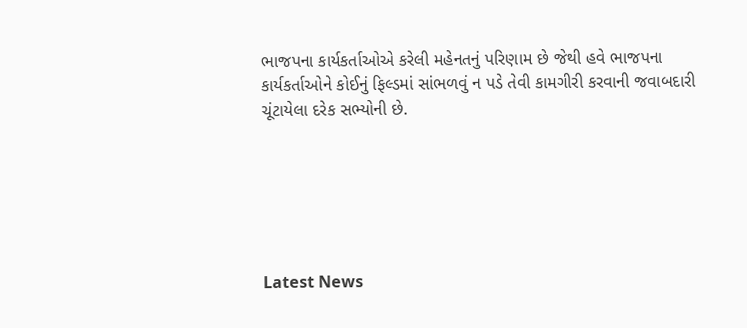ભાજપના કાર્યકર્તાઓએ કરેલી મહેનતનું પરિણામ છે જેથી હવે ભાજપના કાર્યકર્તાઓને કોઈનું ફિલ્ડમાં સાંભળવું ન પડે તેવી કામગીરી કરવાની જવાબદારી ચૂંટાયેલા દરેક સભ્યોની છે.






Latest News